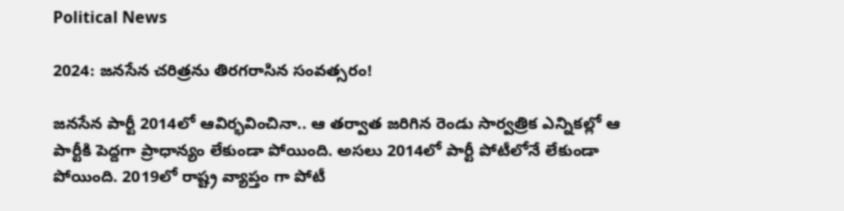Political News

2024: జ‌న‌సేన చ‌రిత్ర‌ను తిర‌గ‌రాసిన సంవ‌త్స‌రం!

జ‌న‌సేన పార్టీ 2014లో ఆవిర్భ‌వించినా.. ఆ త‌ర్వాత జ‌రిగిన రెండు సార్వ‌త్రిక ఎన్నిక‌ల్లో ఆ పార్టీకి పెద్ద‌గా ప్రాధాన్యం లేకుండా పోయింది. అస‌లు 2014లో పార్టీ పోటీలోనే లేకుండా పోయింది. 2019లో రాష్ట్ర వ్యాప్తం గా పోటీ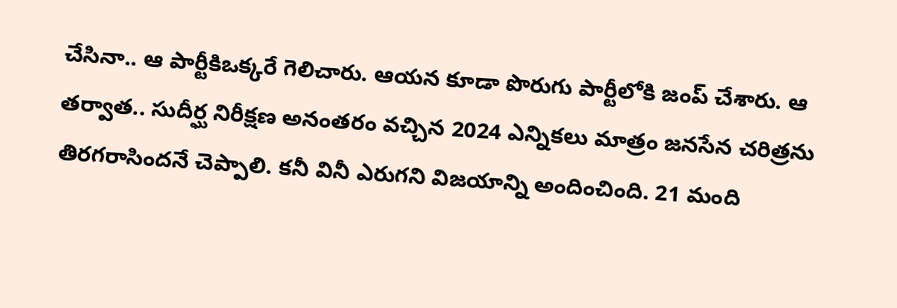చేసినా.. ఆ పార్టీకిఒక్క‌రే గెలిచారు. ఆయ‌న కూడా పొరుగు పార్టీలోకి జంప్ చేశారు. ఆ త‌ర్వాత‌.. సుదీర్ఘ నిరీక్ష‌ణ అనంత‌రం వ‌చ్చిన 2024 ఎన్నిక‌లు మాత్రం జ‌న‌సేన చ‌రిత్ర‌ను తిర‌గ‌రాసింద‌నే చెప్పాలి. క‌నీ వినీ ఎరుగ‌ని విజ‌యాన్ని అందించింది. 21 మంది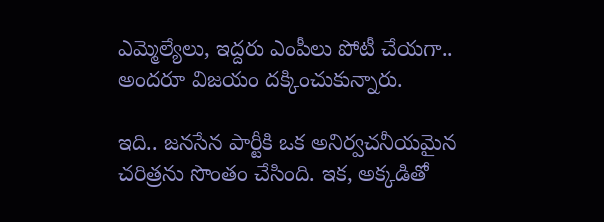ఎమ్మెల్యేలు, ఇద్ద‌రు ఎంపీలు పోటీ చేయ‌గా.. అంద‌రూ విజ‌యం ద‌క్కించుకున్నారు.

ఇది.. జ‌న‌సేన పార్టీకి ఒక అనిర్వ‌చ‌నీయ‌మైన చ‌రిత్ర‌ను సొంతం చేసింది. ఇక‌, అక్క‌డితో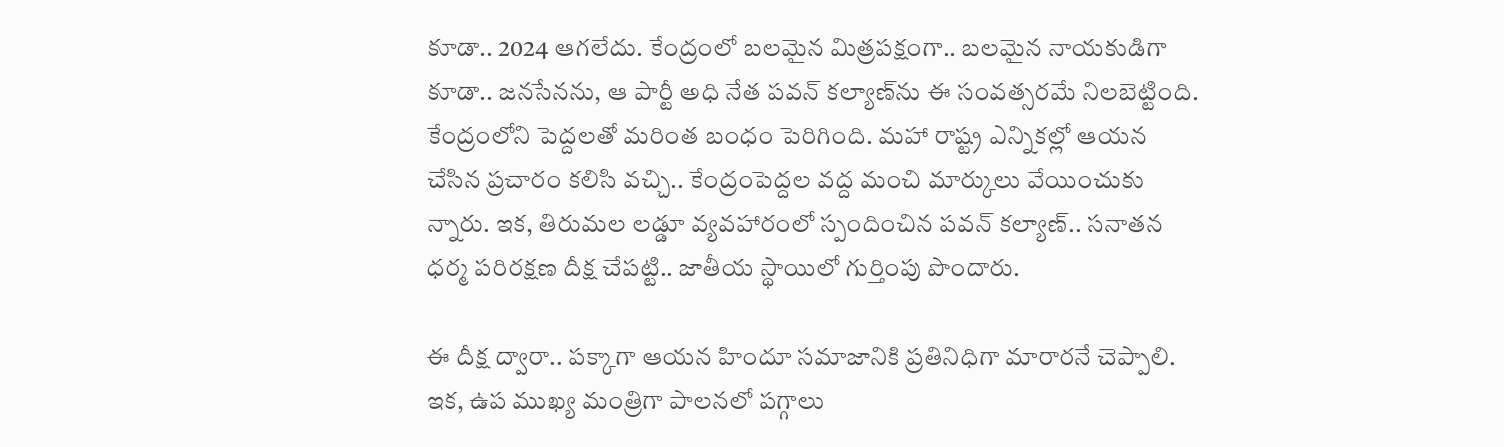కూడా.. 2024 ఆగ‌లేదు. కేంద్రంలో బ‌ల‌మైన మిత్ర‌ప‌క్షంగా.. బ‌ల‌మైన నాయ‌కుడిగా కూడా.. జ‌న‌సేన‌ను, ఆ పార్టీ అధి నేత ప‌వ‌న్ క‌ల్యాణ్‌ను ఈ సంవ‌త్స‌ర‌మే నిల‌బెట్టింది. కేంద్రంలోని పెద్ద‌ల‌తో మ‌రింత బంధం పెరిగింది. మ‌హా రాష్ట్ర ఎన్నిక‌ల్లో ఆయ‌న చేసిన ప్ర‌చారం క‌లిసి వ‌చ్చి.. కేంద్రంపెద్ద‌ల వ‌ద్ద మంచి మార్కులు వేయించుకు న్నారు. ఇక‌, తిరుమ‌ల ల‌డ్డూ వ్య‌వ‌హారంలో స్పందించిన ప‌వ‌న్ క‌ల్యాణ్‌.. స‌నాత‌న ధ‌ర్మ ప‌రిర‌క్ష‌ణ దీక్ష చేప‌ట్టి.. జాతీయ స్థాయిలో గుర్తింపు పొందారు.

ఈ దీక్ష ద్వారా.. ప‌క్కాగా ఆయ‌న హిందూ స‌మాజానికి ప్ర‌తినిధిగా మారార‌నే చెప్పాలి. ఇక‌, ఉప ముఖ్య మంత్రిగా పాల‌న‌లో ప‌గ్గాలు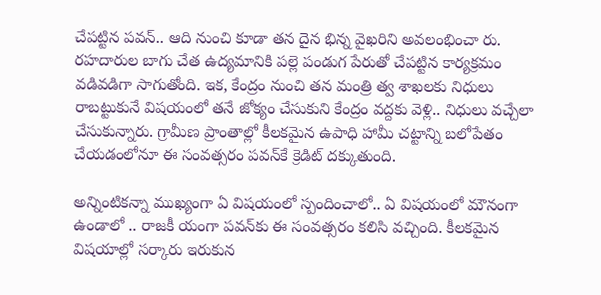చేప‌ట్టిన ప‌వ‌న్‌.. ఆది నుంచి కూడా త‌న దైన భిన్న వైఖ‌రిని అవ‌లంభించా రు. ర‌హ‌దారుల బాగు చేత ఉద్య‌మానికి ప‌ల్లె పండుగ‌ పేరుతో చేప‌ట్టిన కార్య‌క్ర‌మం వ‌డివ‌డిగా సాగుతోంది. ఇక‌, కేంద్రం నుంచి త‌న మంత్రి త్వ శాఖ‌ల‌కు నిధులు రాబ‌ట్టుకునే విష‌యంలో త‌నే జోక్యం చేసుకుని కేంద్రం వ‌ద్ద‌కు వెళ్లి.. నిధులు వ‌చ్చేలా చేసుకున్నారు. గ్రామీణ ప్రాంతాల్లో కీల‌క‌మైన ఉపాధి హామీ చ‌ట్టాన్ని బ‌లోపేతం చేయ‌డంలోనూ ఈ సంవ‌త్స‌రం ప‌వ‌న్‌కే క్రెడిట్ ద‌క్కుతుంది.

అన్నింటిక‌న్నా ముఖ్యంగా ఏ విష‌యంలో స్పందించాలో.. ఏ విష‌యంలో మౌనంగా ఉండాలో .. రాజ‌కీ యంగా ప‌వ‌న్‌కు ఈ సంవ‌త్స‌రం క‌లిసి వ‌చ్చింది. కీల‌క‌మైన విష‌యాల్లో స‌ర్కారు ఇరుకున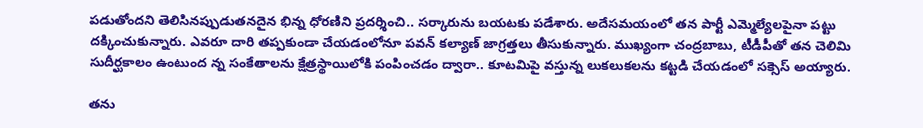ప‌డుతోంద‌ని తెలిసినప్పుడుత‌న‌దైన భిన్న ధోర‌ణిని ప్ర‌ద‌ర్శించి.. స‌ర్కారును బ‌య‌ట‌కు ప‌డేశారు. అదేస‌మ‌యంలో త‌న పార్టీ ఎమ్మెల్యేల‌పైనా ప‌ట్టు ద‌క్కించుకున్నారు. ఎవ‌రూ దారి త‌ప్ప‌కుండా చేయ‌డంలోనూ ప‌వ‌న్ క‌ల్యాణ్ జాగ్ర‌త్త‌లు తీసుకున్నారు. ముఖ్యంగా చంద్ర‌బాబు, టీడీపీతో త‌న చెలిమి సుదీర్ఘ‌కాలం ఉంటుంద న్న సంకేతాల‌ను క్షేత్ర‌స్థాయిలోకి పంపించ‌డం ద్వారా.. కూట‌మిపై వ‌స్తున్న లుక‌లుక‌ల‌ను క‌ట్ట‌డి చేయ‌డంలో స‌క్సెస్ అయ్యారు.

త‌ను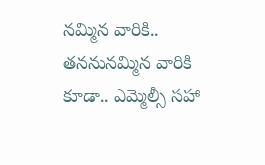న‌మ్మిన వారికి.. త‌న‌నున‌మ్మిన వారికి కూడా.. ఎమ్మెల్సీ స‌హా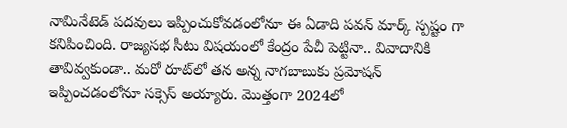నామినేటెడ్ ప‌ద‌వులు ఇప్పించుకోవ‌డంలోనూ ఈ ఏడాది ప‌వ‌న్ మార్క్ స్ప‌ష్టం గా క‌నిపించింది. రాజ్య‌స‌భ సీటు విష‌యంలో కేంద్రం పేచీ పెట్టినా.. వివాదానికి తావివ్వ‌కుండా.. మ‌రో రూట్‌లో త‌న అన్న నాగ‌బాబుకు ప్ర‌మోష‌న్ ఇప్పించ‌డంలోనూ స‌క్సెస్ అయ్యారు. మొత్తంగా 2024లో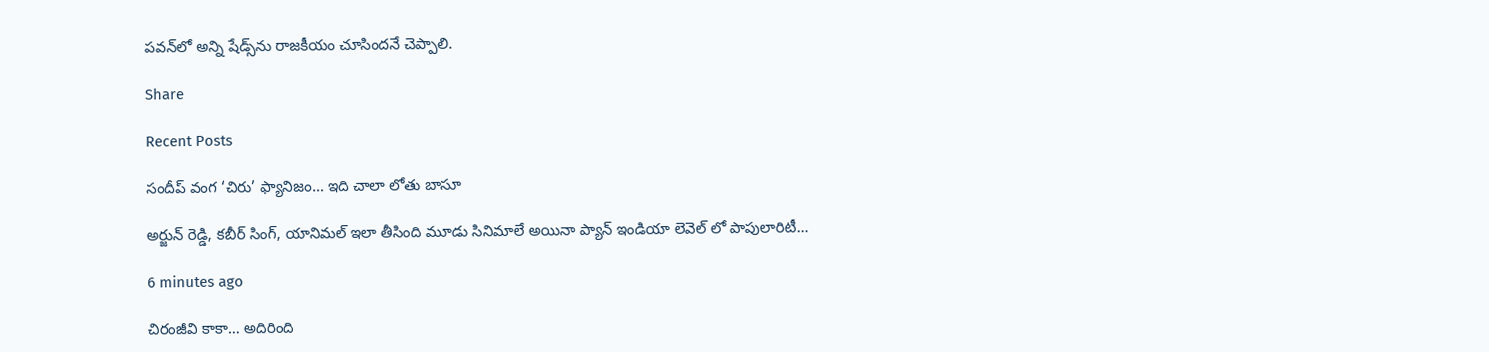ప‌వ‌న్‌లో అన్ని షేడ్స్‌ను రాజ‌కీయం చూసింద‌నే చెప్పాలి.

Share

Recent Posts

సందీప్ వంగ ‘చిరు’ ఫ్యానిజం… ఇది చాలా లోతు బాసూ

అర్జున్ రెడ్డి, కబీర్ సింగ్, యానిమల్ ఇలా తీసింది మూడు సినిమాలే అయినా ప్యాన్ ఇండియా లెవెల్ లో పాపులారిటీ…

6 minutes ago

చిరంజీవి కాకా… అదిరింది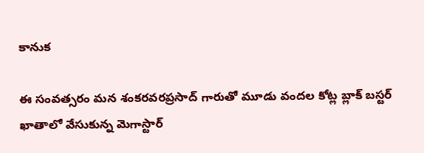కానుక

ఈ సంవత్సరం మన శంకరవరప్రసాద్ గారుతో మూడు వందల కోట్ల బ్లాక్ బస్టర్ ఖాతాలో వేసుకున్న మెగాస్టార్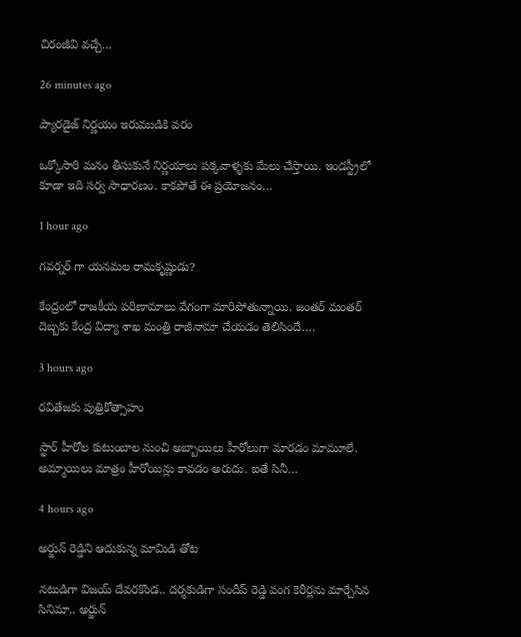చిరంజీవి వచ్చే…

26 minutes ago

ప్యారడైజ్ నిర్ణయం ఇరుముడికి వరం

ఒక్కోసారి మనం తీసుకునే నిర్ణయాలు పక్కవాళ్ళకు మేలు చేస్తాయి. ఇండస్ట్రీలో కూడా ఇది సర్వ సాధారణం. కాకపోతే ఈ ప్రయోజనం…

1 hour ago

గవర్నర్ గా యనమల రామకృష్ణుడు?

కేంద్రంలో రాజకీయ పరిణామాలు వేగంగా మారిపోతున్నాయి. జంతర్ మంతర్ దెబ్బకు కేంద్ర విద్యా శాఖ మంత్రి రాజీనామా చేయడం తెలిసిందే.…

3 hours ago

ర‌వితేజ‌కు పుత్రికోత్సాహం

స్టార్ హీరోల కుటుంబాల నుంచి అబ్బాయిలు హీరోలుగా మార‌డం మామూలే. అమ్మాయిలు మాత్రం హీరోయిన్లు కావ‌డం అరుదు. ఐతే సినీ…

4 hours ago

అర్జున్ రెడ్డిని ఆదుకున్న మామిడి తోట‌

న‌టుడిగా విజ‌య్ దేవ‌ర‌కొండ‌.. ద‌ర్శ‌కుడిగా సందీప్ రెడ్డి వంగ కెరీర్ల‌ను మార్చేసిన సినిమా.. అర్జున్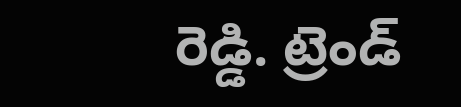రెడ్డి. ట్రెండ్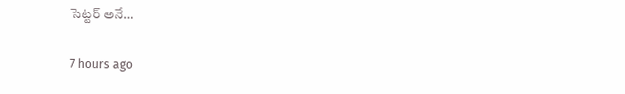సెట్ట‌ర్ అనే…

7 hours ago